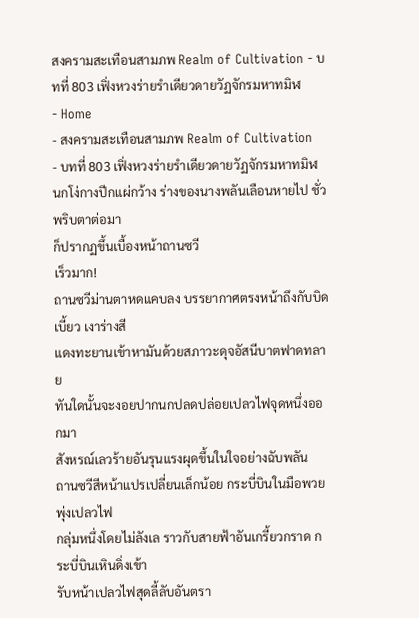สงครามสะเทือนสามภพ Realm of Cultivation - บทที่ 803 เฟิ่งหวงร่ายรำเดียวดายวัฏจักรมหาทมิฬ
- Home
- สงครามสะเทือนสามภพ Realm of Cultivation
- บทที่ 803 เฟิ่งหวงร่ายรำเดียวดายวัฏจักรมหาทมิฬ
นกโง่กางปีกแผ่กว้าง ร่างของนางพลันเลือนหายไป ชั่วพริบตาต่อมา
ก็ปรากฏขึ้นเบื้องหน้าถานซวี
เร็วมาก!
ถานซวีม่านตาหดแคบลง บรรยากาศตรงหน้าถึงกับบิดเบี้ยว เงาร่างสี
แดงทะยานเข้าหามันด้วยสภาวะดุจอัสนีบาตฟาดทลาย
ทันใดนั้นจะงอยปากนกปลดปล่อยเปลวไฟจุดหนึ่งออกมา
สังหรณ์เลวร้ายอันรุนแรงผุดขึ้นในใจอย่างฉับพลัน
ถานซวีสีหน้าแปรเปลี่ยนเล็กน้อย กระบี่บินในมือพวยพุ่งเปลวไฟ
กลุ่มหนึ่งโดยไม่ลังเล ราวกับสายฟ้าอันเกรี้ยวกราด กระบี่บินเหินดิ่งเข้า
รับหน้าเปลวไฟสุดลี้ลับอันตรา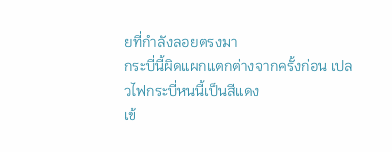ยที่กำลังลอยตรงมา
กระบี่นี้ผิดแผกแตกต่างจากครั้งก่อน เปลวไฟกระบี่หนนี้เป็นสีแดง
เข้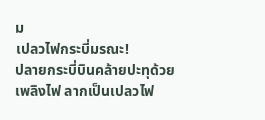ม
เปลวไฟกระบี่มรณะ!
ปลายกระบี่บินคล้ายปะทุด้วยเพลิงไฟ ลากเป็นเปลวไฟ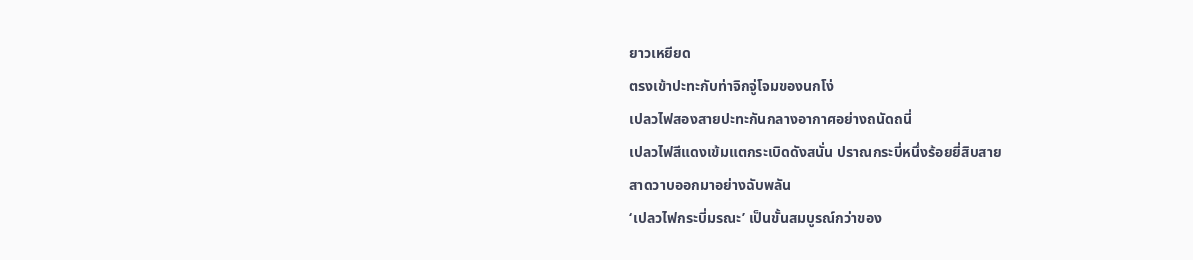ยาวเหยียด
ตรงเข้าปะทะกับท่าจิกจู่โจมของนกโง่
เปลวไฟสองสายปะทะกันกลางอากาศอย่างถนัดถนี่
เปลวไฟสีแดงเข้มแตกระเบิดดังสนั่น ปราณกระบี่หนึ่งร้อยยี่สิบสาย
สาดวาบออกมาอย่างฉับพลัน
‘เปลวไฟกระบี่มรณะ’ เป็นขั้นสมบูรณ์กว่าของ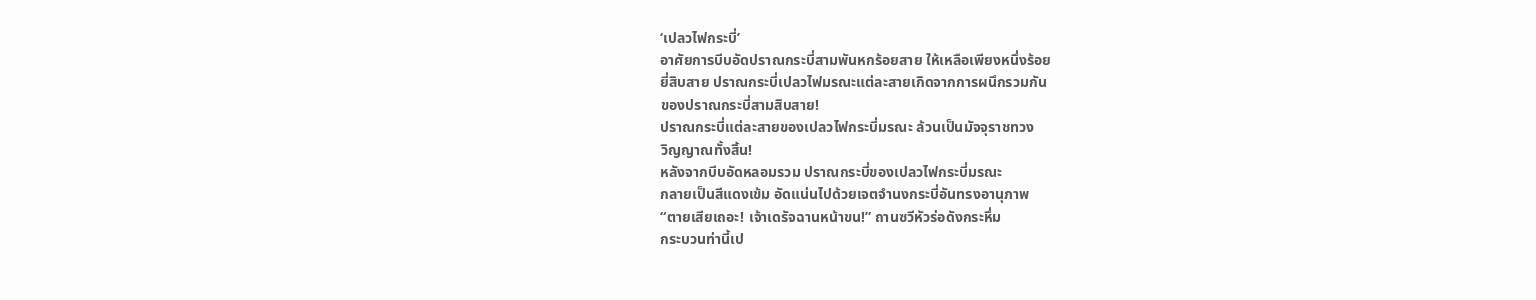‘เปลวไฟกระบี่’
อาศัยการบีบอัดปราณกระบี่สามพันหกร้อยสาย ให้เหลือเพียงหนึ่งร้อย
ยี่สิบสาย ปราณกระบี่เปลวไฟมรณะแต่ละสายเกิดจากการผนึกรวมกัน
ของปราณกระบี่สามสิบสาย!
ปราณกระบี่แต่ละสายของเปลวไฟกระบี่มรณะ ล้วนเป็นมัจจุราชทวง
วิญญาณทั้งสิ้น!
หลังจากบีบอัดหลอมรวม ปราณกระบี่ของเปลวไฟกระบี่มรณะ
กลายเป็นสีแดงเข้ม อัดแน่นไปด้วยเจตจำนงกระบี่อันทรงอานุภาพ
“ตายเสียเถอะ! เจ้าเดรัจฉานหน้าขน!” ถานซวีหัวร่อดังกระหึ่ม
กระบวนท่านี้เป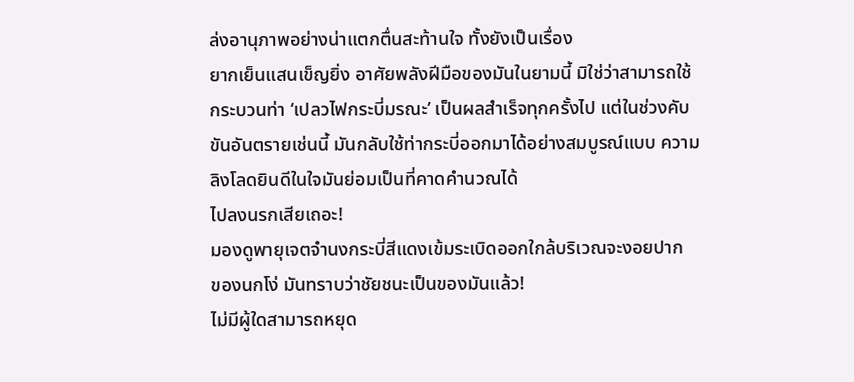ล่งอานุภาพอย่างน่าแตกตื่นสะท้านใจ ทั้งยังเป็นเรื่อง
ยากเย็นแสนเข็ญยิ่ง อาศัยพลังฝีมือของมันในยามนี้ มิใช่ว่าสามารถใช้
กระบวนท่า ‘เปลวไฟกระบี่มรณะ’ เป็นผลสำเร็จทุกครั้งไป แต่ในช่วงคับ
ขันอันตรายเช่นนี้ มันกลับใช้ท่ากระบี่ออกมาได้อย่างสมบูรณ์แบบ ความ
ลิงโลดยินดีในใจมันย่อมเป็นที่คาดคำนวณได้
ไปลงนรกเสียเถอะ!
มองดูพายุเจตจำนงกระบี่สีแดงเข้มระเบิดออกใกล้บริเวณจะงอยปาก
ของนกโง่ มันทราบว่าชัยชนะเป็นของมันแล้ว!
ไม่มีผู้ใดสามารถหยุด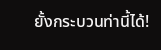ยั้งกระบวนท่านี้ได้!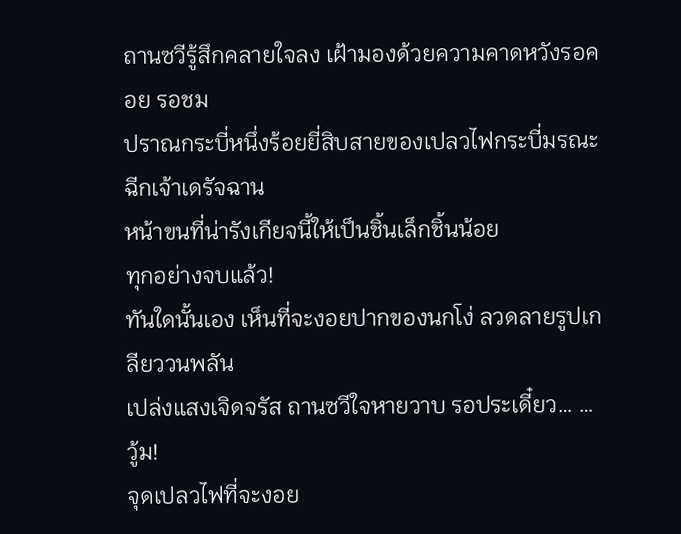ถานซวีรู้สึกคลายใจลง เฝ้ามองด้วยความคาดหวังรอคอย รอชม
ปราณกระบี่หนึ่งร้อยยี่สิบสายของเปลวไฟกระบี่มรณะฉีกเจ้าเดรัจฉาน
หน้าขนที่น่ารังเกียจนี้ให้เป็นชิ้นเล็กชิ้นน้อย
ทุกอย่างจบแล้ว!
ทันใดนั้นเอง เห็นที่จะงอยปากของนกโง่ ลวดลายรูปเกลียววนพลัน
เปล่งแสงเจิดจรัส ถานซวีใจหายวาบ รอประเดี๋ยว… …
วู้ม!
จุดเปลวไฟที่จะงอย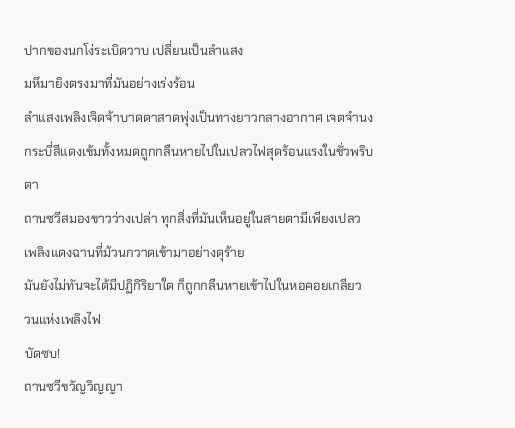ปากของนกโง่ระเบิดวาบ เปลี่ยนเป็นลำแสง
มหึมายิงตรงมาที่มันอย่างเร่งร้อน
ลำแสงเพลิงเจิดจ้าบาดตาสาดพุ่งเป็นทางยาวกลางอากาศ เจตจำนง
กระบี่สีแดงเข้มทั้งหมดถูกกลืนหายไปในเปลวไฟสุดร้อนแรงในชั่วพริบตา
ถานซวีสมองขาวว่างเปล่า ทุกสิ่งที่มันเห็นอยู่ในสายตามีเพียงเปลว
เพลิงแดงฉานที่ม้วนกวาดเข้ามาอย่างดุร้าย
มันยังไม่ทันจะได้มีปฏิกิริยาใด ก็ถูกกลืนหายเข้าไปในหอคอยเกลียว
วนแห่งเพลิงไฟ
บัดซบ!
ถานซวีขวัญวิญญา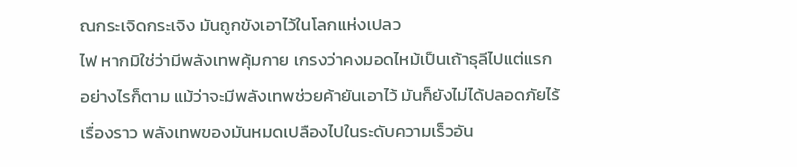ณกระเจิดกระเจิง มันถูกขังเอาไว้ในโลกแห่งเปลว
ไฟ หากมิใช่ว่ามีพลังเทพคุ้มกาย เกรงว่าคงมอดไหม้เป็นเถ้าธุลีไปแต่แรก
อย่างไรก็ตาม แม้ว่าจะมีพลังเทพช่วยค้ายันเอาไว้ มันก็ยังไม่ได้ปลอดภัยไร้
เรื่องราว พลังเทพของมันหมดเปลืองไปในระดับความเร็วอัน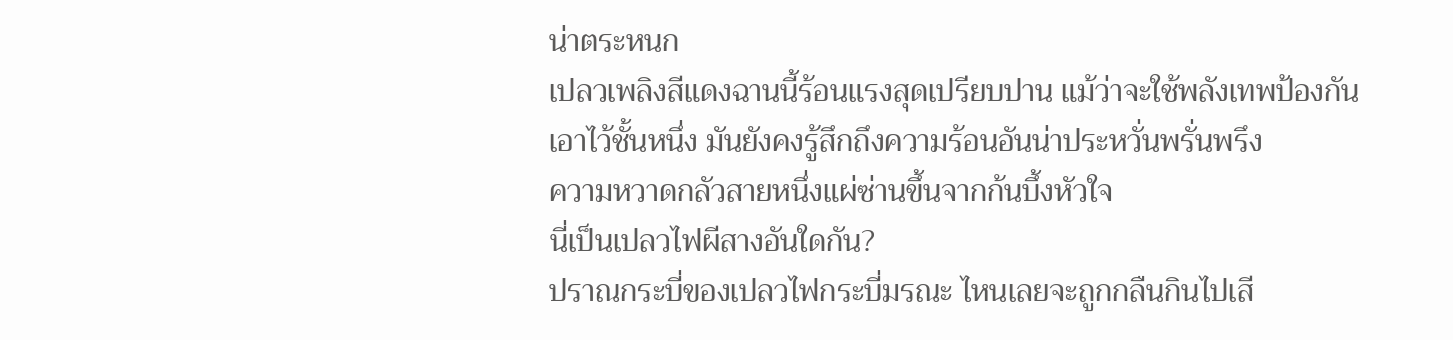น่าตระหนก
เปลวเพลิงสีแดงฉานนี้ร้อนแรงสุดเปรียบปาน แม้ว่าจะใช้พลังเทพป้องกัน
เอาไว้ชั้นหนึ่ง มันยังคงรู้สึกถึงความร้อนอันน่าประหวั่นพรั่นพรึง
ความหวาดกลัวสายหนึ่งแผ่ซ่านขึ้นจากก้นบึ้งหัวใจ
นี่เป็นเปลวไฟผีสางอันใดกัน?
ปราณกระบี่ของเปลวไฟกระบี่มรณะ ไหนเลยจะถูกกลืนกินไปเสี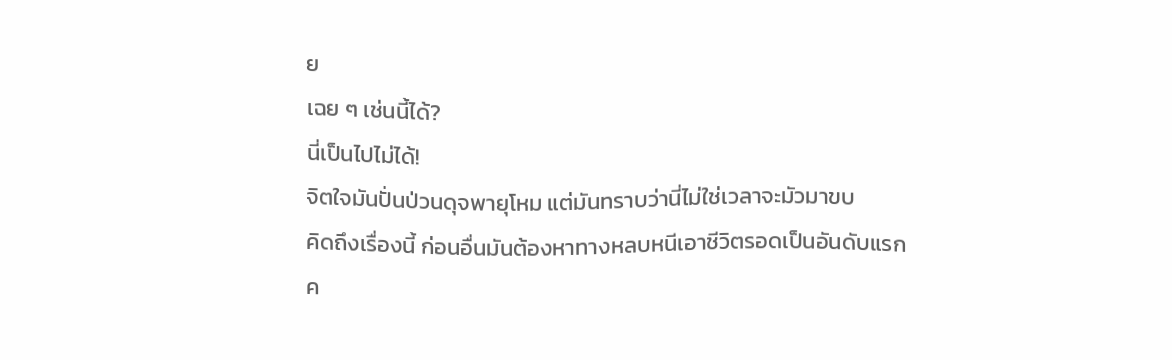ย
เฉย ๆ เช่นนี้ได้?
นี่เป็นไปไม่ได้!
จิตใจมันปั่นป่วนดุจพายุโหม แต่มันทราบว่านี่ไม่ใช่เวลาจะมัวมาขบ
คิดถึงเรื่องนี้ ก่อนอื่นมันต้องหาทางหลบหนีเอาชีวิตรอดเป็นอันดับแรก
ค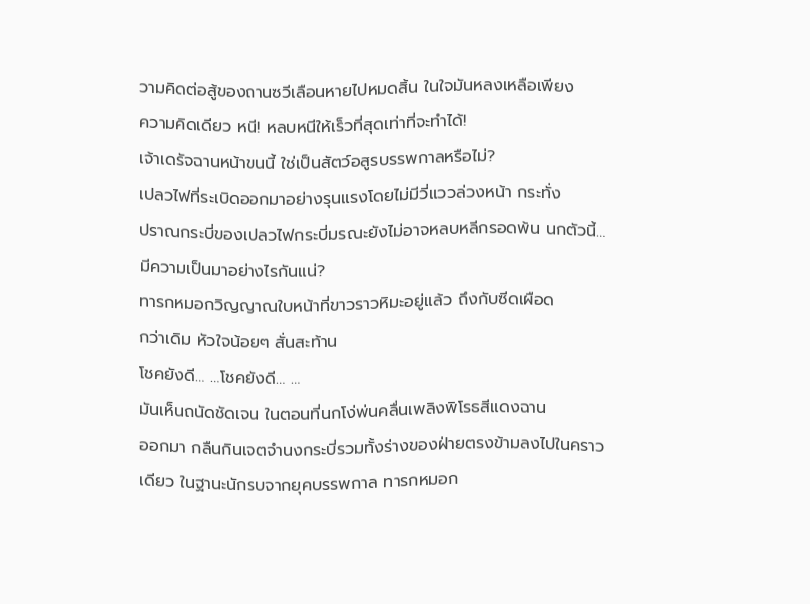วามคิดต่อสู้ของถานซวีเลือนหายไปหมดสิ้น ในใจมันหลงเหลือเพียง
ความคิดเดียว หนี! หลบหนีให้เร็วที่สุดเท่าที่จะทำได้!
เจ้าเดรัจฉานหน้าขนนี้ ใช่เป็นสัตว์อสูรบรรพกาลหรือไม่?
เปลวไฟที่ระเบิดออกมาอย่างรุนแรงโดยไม่มีวี่แววล่วงหน้า กระทั่ง
ปราณกระบี่ของเปลวไฟกระบี่มรณะยังไม่อาจหลบหลีกรอดพ้น นกตัวนี้…
มีความเป็นมาอย่างไรกันแน่?
ทารกหมอกวิญญาณใบหน้าที่ขาวราวหิมะอยู่แล้ว ถึงกับซีดเผือด
กว่าเดิม หัวใจน้อยๆ สั่นสะท้าน
โชคยังดี… …โชคยังดี… …
มันเห็นถนัดชัดเจน ในตอนที่นกโง่พ่นคลื่นเพลิงพิโรธสีแดงฉาน
ออกมา กลืนกินเจตจำนงกระบี่รวมทั้งร่างของฝ่ายตรงข้ามลงไปในคราว
เดียว ในฐานะนักรบจากยุคบรรพกาล ทารกหมอก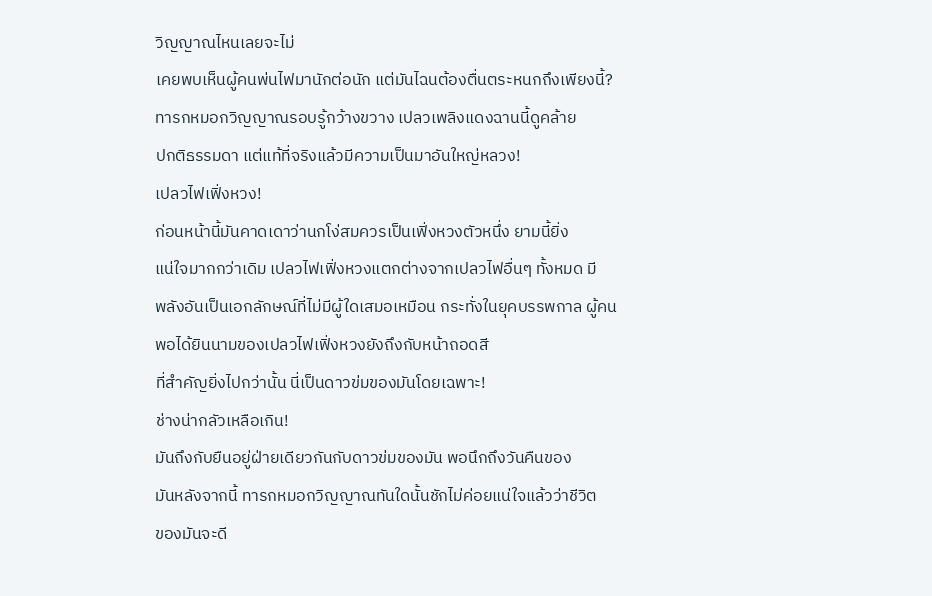วิญญาณไหนเลยจะไม่
เคยพบเห็นผู้คนพ่นไฟมานักต่อนัก แต่มันไฉนต้องตื่นตระหนกถึงเพียงนี้?
ทารกหมอกวิญญาณรอบรู้กว้างขวาง เปลวเพลิงแดงฉานนี้ดูคล้าย
ปกติธรรมดา แต่แท้ที่จริงแล้วมีความเป็นมาอันใหญ่หลวง!
เปลวไฟเฟิ่งหวง!
ก่อนหน้านี้มันคาดเดาว่านกโง่สมควรเป็นเฟิ่งหวงตัวหนึ่ง ยามนี้ยิ่ง
แน่ใจมากกว่าเดิม เปลวไฟเฟิ่งหวงแตกต่างจากเปลวไฟอื่นๆ ทั้งหมด มี
พลังอันเป็นเอกลักษณ์ที่ไม่มีผู้ใดเสมอเหมือน กระทั่งในยุคบรรพกาล ผู้คน
พอได้ยินนามของเปลวไฟเฟิ่งหวงยังถึงกับหน้าถอดสี
ที่สำคัญยิ่งไปกว่านั้น นี่เป็นดาวข่มของมันโดยเฉพาะ!
ช่างน่ากลัวเหลือเกิน!
มันถึงกับยืนอยู่ฝ่ายเดียวกันกับดาวข่มของมัน พอนึกถึงวันคืนของ
มันหลังจากนี้ ทารกหมอกวิญญาณทันใดนั้นชักไม่ค่อยแน่ใจแล้วว่าชีวิต
ของมันจะดี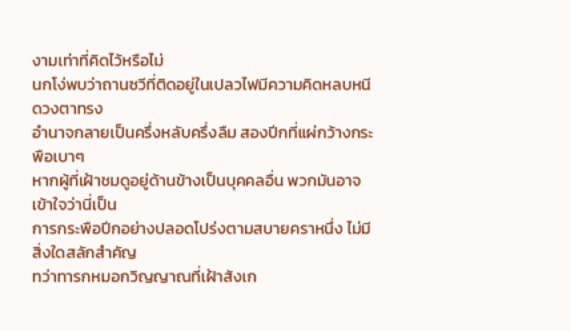งามเท่าที่คิดไว้หรือไม่
นกโง่พบว่าถานซวีที่ติดอยู่ในเปลวไฟมีความคิดหลบหนี ดวงตาทรง
อำนาจกลายเป็นครึ่งหลับครึ่งลืม สองปีกที่แผ่กว้างกระพือเบาๆ
หากผู้ที่เฝ้าชมดูอยู่ด้านข้างเป็นบุคคลอื่น พวกมันอาจเข้าใจว่านี่เป็น
การกระพือปีกอย่างปลอดโปร่งตามสบายคราหนึ่ง ไม่มีสิ่งใดสลักสำคัญ
ทว่าทารกหมอกวิญญาณที่เฝ้าสังเก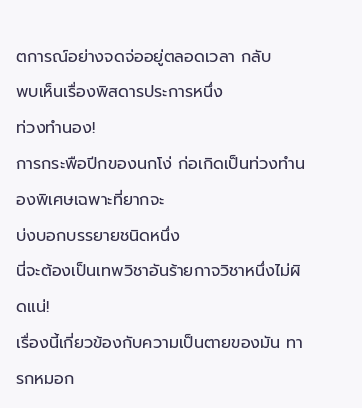ตการณ์อย่างจดจ่ออยู่ตลอดเวลา กลับ
พบเห็นเรื่องพิสดารประการหนึ่ง
ท่วงทำนอง!
การกระพือปีกของนกโง่ ก่อเกิดเป็นท่วงทำนองพิเศษเฉพาะที่ยากจะ
บ่งบอกบรรยายชนิดหนึ่ง
นี่จะต้องเป็นเทพวิชาอันร้ายกาจวิชาหนึ่งไม่ผิดแน่!
เรื่องนี้เกี่ยวข้องกับความเป็นตายของมัน ทารกหมอก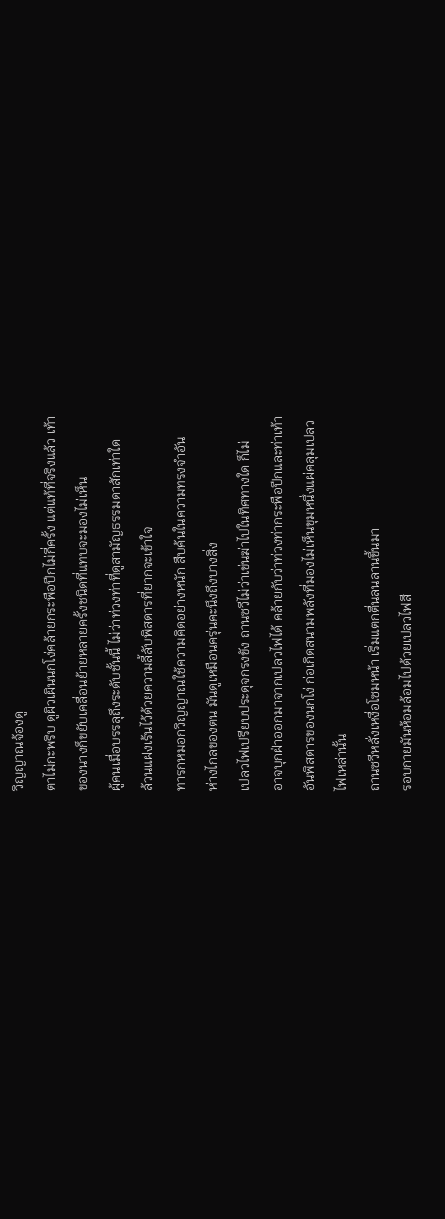วิญญาณจ้องดู
ตาไม่กะพริบ ดูผิวเผินนกโง่คล้ายกระพือปีกไม่กี่ครั้ง แต่แท้ที่จริงแล้ว เท้า
ของนางก็ขยับเคลื่อนย้ายหลายครั้งชนิดที่แทบจะมองไม่เห็น
ผู้คนเมื่อบรรลุถึงระดับชั้นนี้ ไม่ว่าท่วงท่าที่ดูสามัญธรรมดาสักเท่าใด
ล้วนแฝงเร้นไว้ด้วยความลี้ลับพิสดารที่ยากจะเข้าใจ
ทารกหมอกวิญญาณใช้ความคิดอย่างหนัก สืบค้นในความทรงจำอัน
ห่างไกลของตน มันดูเหมือนครุ่นคะนึงถึงบางสิ่ง
เปลวไฟเปรียบประดุจกรงขัง ถานซวีไม่ว่าเข่นฆ่าไปในทิศทางใด ก็ไม่
อาจบุกฝ่าออกมาจากเปลวไฟได้ คล้ายกับว่าท่วงท่ากระพือปีกและท่าเท้า
อันพิสดารของนกโง่ ก่อเกิดสนามพลังที่มองไม่เห็นขุมหนึ่งแผ่คลุมเปลว
ไฟเหล่านั้น
ถานซวีหลั่งเหงื่อโซมหน้า เริ่มแตกตื่นลนลานขึ้นมา
รอบกายมันห้อมล้อมไปด้วยเปลวไฟสี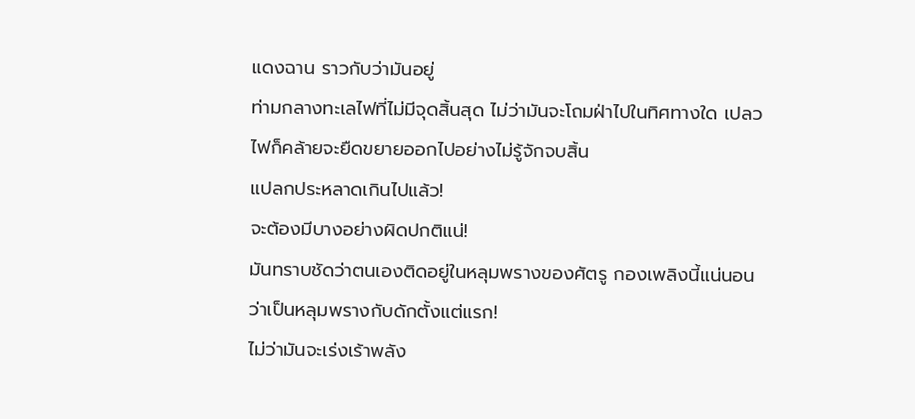แดงฉาน ราวกับว่ามันอยู่
ท่ามกลางทะเลไฟที่ไม่มีจุดสิ้นสุด ไม่ว่ามันจะโถมฝ่าไปในทิศทางใด เปลว
ไฟก็คล้ายจะยืดขยายออกไปอย่างไม่รู้จักจบสิ้น
แปลกประหลาดเกินไปแล้ว!
จะต้องมีบางอย่างผิดปกติแน่!
มันทราบชัดว่าตนเองติดอยู่ในหลุมพรางของศัตรู กองเพลิงนี้แน่นอน
ว่าเป็นหลุมพรางกับดักตั้งแต่แรก!
ไม่ว่ามันจะเร่งเร้าพลัง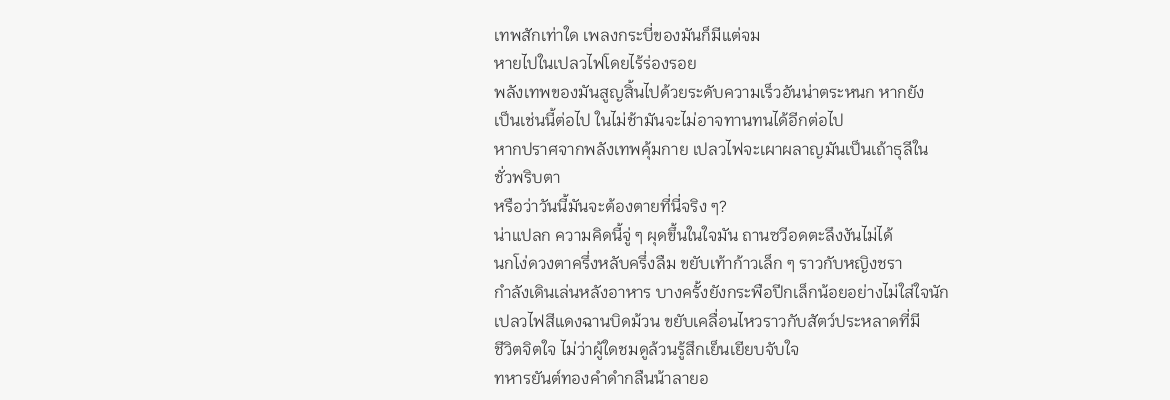เทพสักเท่าใด เพลงกระบี่ของมันก็มีแต่จม
หายไปในเปลวไฟโดยไร้ร่องรอย
พลังเทพของมันสูญสิ้นไปด้วยระดับความเร็วอันน่าตระหนก หากยัง
เป็นเช่นนี้ต่อไป ในไม่ช้ามันจะไม่อาจทานทนได้อีกต่อไป
หากปราศจากพลังเทพคุ้มกาย เปลวไฟจะเผาผลาญมันเป็นเถ้าธุลีใน
ชั่วพริบตา
หรือว่าวันนี้มันจะต้องตายที่นี่จริง ๆ?
น่าแปลก ความคิดนี้จู่ ๆ ผุดขึ้นในใจมัน ถานซวีอดตะลึงงันไม่ได้
นกโง่ดวงตาครึ่งหลับครึ่งลืม ขยับเท้าก้าวเล็ก ๆ ราวกับหญิงชรา
กำลังเดินเล่นหลังอาหาร บางครั้งยังกระพือปีกเล็กน้อยอย่างไม่ใส่ใจนัก
เปลวไฟสีแดงฉานบิดม้วน ขยับเคลื่อนไหวราวกับสัตว์ประหลาดที่มี
ชีวิตจิตใจ ไม่ว่าผู้ใดชมดูล้วนรู้สึกเย็นเยียบจับใจ
ทหารยันต์ทองคำดำกลืนน้าลายอ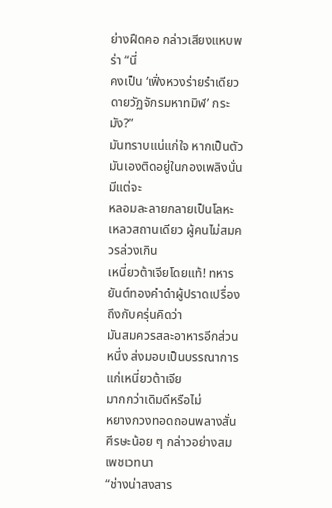ย่างฝืดคอ กล่าวเสียงแหบพร่า “นี่
คงเป็น ‘เฟิ่งหวงร่ายรำเดียวดายวัฏจักรมหาทมิฬ’ กระมัง?”
มันทราบแน่แก่ใจ หากเป็นตัวมันเองติดอยู่ในกองเพลิงนั่น มีแต่จะ
หลอมละลายกลายเป็นโลหะเหลวสถานเดียว ผู้คนไม่สมควรล่วงเกิน
เหนี่ยวต้าเจียโดยแท้! ทหารยันต์ทองคำดำผู้ปราดเปรื่องถึงกับครุ่นคิดว่า
มันสมควรสละอาหารอีกส่วนหนึ่ง ส่งมอบเป็นบรรณาการแก่เหนี่ยวต้าเจีย
มากกว่าเดิมดีหรือไม่
หยางกวงทอดถอนพลางสั่นศีรษะน้อย ๆ กล่าวอย่างสมเพชเวทนา
“ช่างน่าสงสาร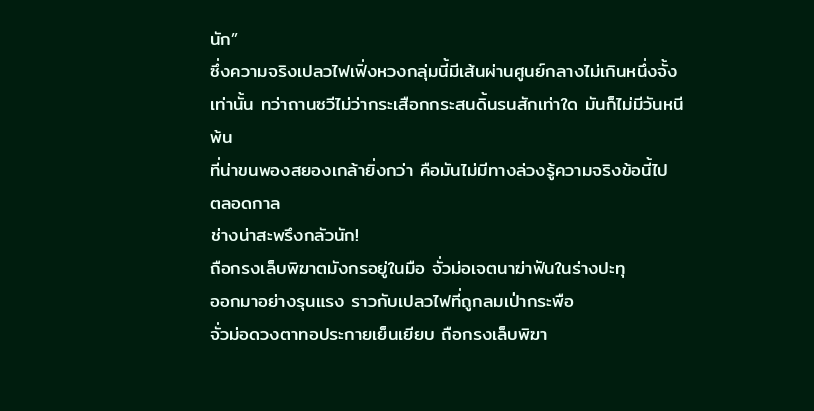นัก”
ซึ่งความจริงเปลวไฟเฟิ่งหวงกลุ่มนี้มีเส้นผ่านศูนย์กลางไม่เกินหนึ่งจั้ง
เท่านั้น ทว่าถานซวีไม่ว่ากระเสือกกระสนดิ้นรนสักเท่าใด มันก็ไม่มีวันหนี
พ้น
ที่น่าขนพองสยองเกล้ายิ่งกว่า คือมันไม่มีทางล่วงรู้ความจริงข้อนี้ไป
ตลอดกาล
ช่างน่าสะพรึงกลัวนัก!
ถือกรงเล็บพิฆาตมังกรอยู่ในมือ จั่วม่อเจตนาฆ่าฟันในร่างปะทุ
ออกมาอย่างรุนแรง ราวกับเปลวไฟที่ถูกลมเป่ากระพือ
จั่วม่อดวงตาทอประกายเย็นเยียบ ถือกรงเล็บพิฆา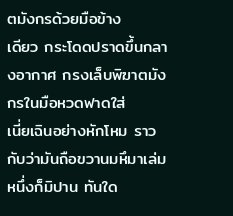ตมังกรด้วยมือข้าง
เดียว กระโดดปราดขึ้นกลางอากาศ กรงเล็บพิฆาตมังกรในมือหวดฟาดใส่
เนี่ยเฉินอย่างหักโหม ราวกับว่ามันถือขวานมหึมาเล่มหนึ่งก็มิปาน ทันใด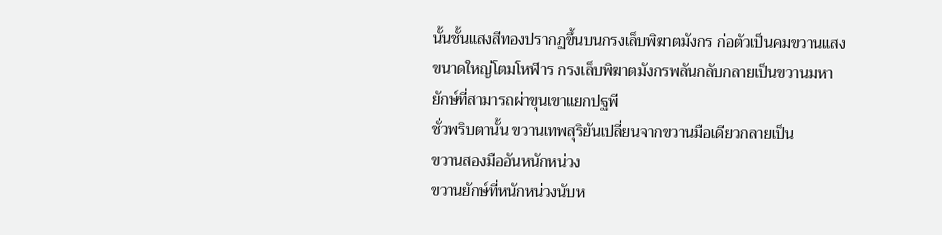นั้นชั้นแสงสีทองปรากฏขึ้นบนกรงเล็บพิฆาตมังกร ก่อตัวเป็นคมขวานแสง
ขนาดใหญ่โตมโหฬาร กรงเล็บพิฆาตมังกรพลันกลับกลายเป็นขวานมหา
ยักษ์ที่สามารถผ่าขุนเขาแยกปฐพี
ชั่วพริบตานั้น ขวานเทพสุริยันเปลี่ยนจากขวานมือเดียวกลายเป็น
ขวานสองมืออันหนักหน่วง
ขวานยักษ์ที่หนักหน่วงนับห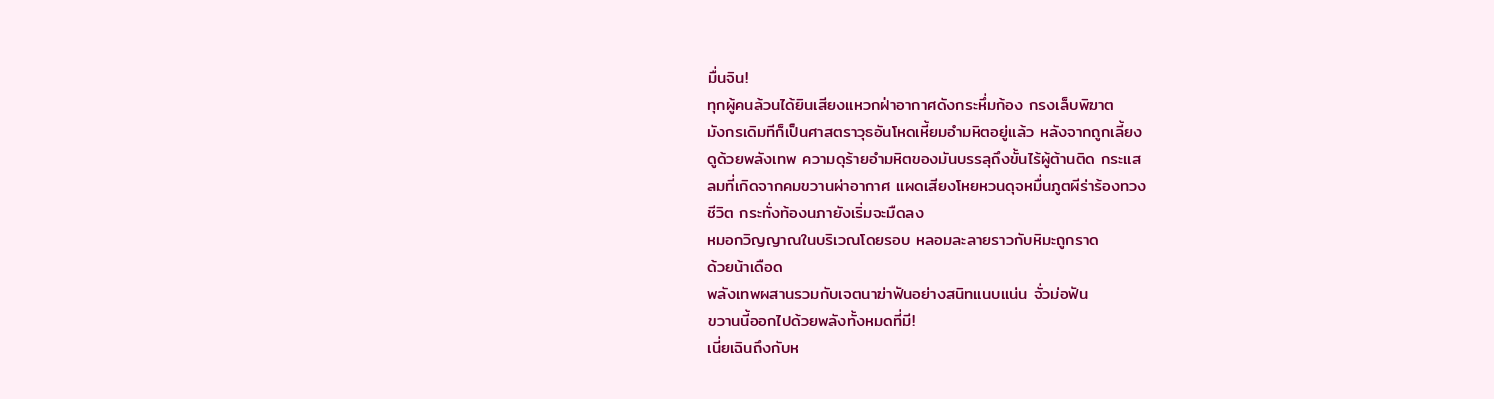มื่นจิน!
ทุกผู้คนล้วนได้ยินเสียงแหวกฝ่าอากาศดังกระหึ่มก้อง กรงเล็บพิฆาต
มังกรเดิมทีก็เป็นศาสตราวุธอันโหดเหี้ยมอำมหิตอยู่แล้ว หลังจากถูกเลี้ยง
ดูด้วยพลังเทพ ความดุร้ายอำมหิตของมันบรรลุถึงขั้นไร้ผู้ต้านติด กระแส
ลมที่เกิดจากคมขวานผ่าอากาศ แผดเสียงโหยหวนดุจหมื่นภูตผีร่าร้องทวง
ชีวิต กระทั่งท้องนภายังเริ่มจะมืดลง
หมอกวิญญาณในบริเวณโดยรอบ หลอมละลายราวกับหิมะถูกราด
ด้วยน้าเดือด
พลังเทพผสานรวมกับเจตนาฆ่าฟันอย่างสนิทแนบแน่น จั่วม่อฟัน
ขวานนี้ออกไปด้วยพลังทั้งหมดที่มี!
เนี่ยเฉินถึงกับห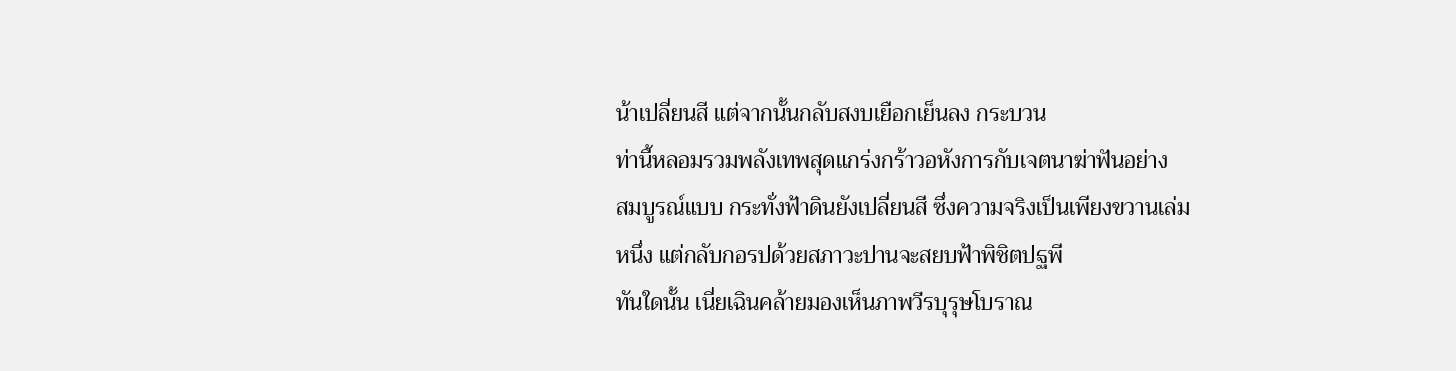น้าเปลี่ยนสี แต่จากนั้นกลับสงบเยือกเย็นลง กระบวน
ท่านี้หลอมรวมพลังเทพสุดแกร่งกร้าวอหังการกับเจตนาฆ่าฟันอย่าง
สมบูรณ์แบบ กระทั่งฟ้าดินยังเปลี่ยนสี ซึ่งความจริงเป็นเพียงขวานเล่ม
หนึ่ง แต่กลับกอรปด้วยสภาวะปานจะสยบฟ้าพิชิตปฐพี
ทันใดนั้น เนี่ยเฉินคล้ายมองเห็นภาพวีรบุรุษโบราณ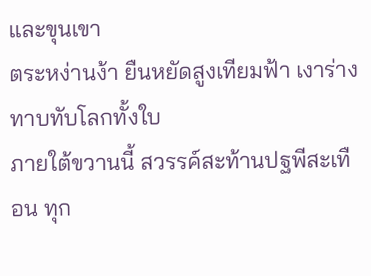และขุนเขา
ตระหง่านง้า ยืนหยัดสูงเทียมฟ้า เงาร่างทาบทับโลกทั้งใบ
ภายใต้ขวานนี้ สวรรค์สะท้านปฐพีสะเทือน ทุก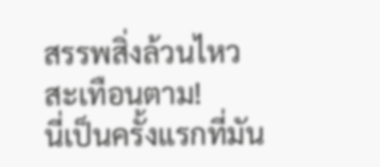สรรพสิ่งล้วนไหว
สะเทือนตาม!
นี่เป็นครั้งแรกที่มัน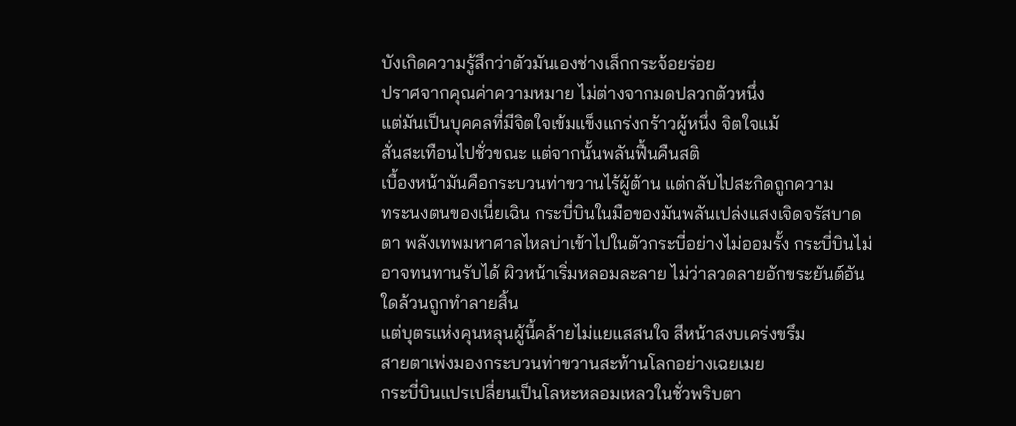บังเกิดความรู้สึกว่าตัวมันเองช่างเล็กกระจ้อยร่อย
ปราศจากคุณค่าความหมาย ไม่ต่างจากมดปลวกตัวหนึ่ง
แต่มันเป็นบุคคลที่มีจิตใจเข้มแข็งแกร่งกร้าวผู้หนึ่ง จิตใจแม้
สั่นสะเทือนไปชั่วขณะ แต่จากนั้นพลันฟื้นคืนสติ
เบื้องหน้ามันคือกระบวนท่าขวานไร้ผู้ต้าน แต่กลับไปสะกิดถูกความ
ทระนงตนของเนี่ยเฉิน กระบี่บินในมือของมันพลันเปล่งแสงเจิดจรัสบาด
ตา พลังเทพมหาศาลไหลบ่าเข้าไปในตัวกระบี่อย่างไม่ออมรั้ง กระบี่บินไม่
อาจทนทานรับได้ ผิวหน้าเริ่มหลอมละลาย ไม่ว่าลวดลายอักขระยันต์อัน
ใดล้วนถูกทำลายสิ้น
แต่บุตรแห่งคุนหลุนผู้นี้คล้ายไม่แยแสสนใจ สีหน้าสงบเคร่งขรึม
สายตาเพ่งมองกระบวนท่าขวานสะท้านโลกอย่างเฉยเมย
กระบี่บินแปรเปลี่ยนเป็นโลหะหลอมเหลวในชั่วพริบตา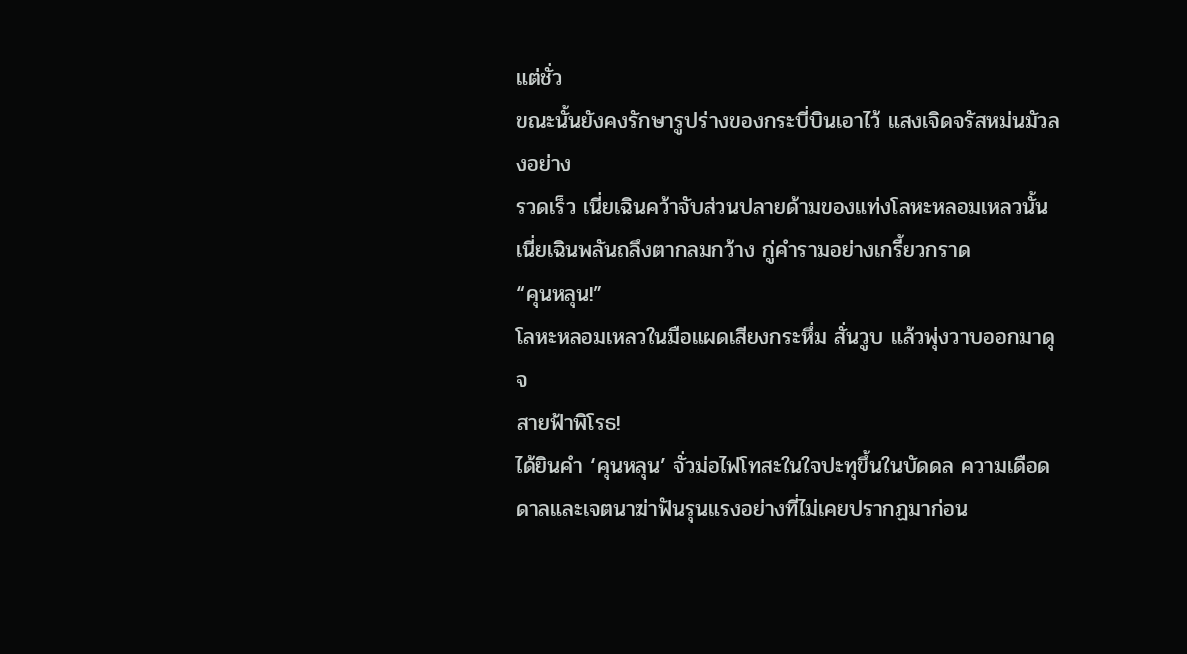แต่ชั่ว
ขณะนั้นยังคงรักษารูปร่างของกระบี่บินเอาไว้ แสงเจิดจรัสหม่นมัวลงอย่าง
รวดเร็ว เนี่ยเฉินคว้าจับส่วนปลายด้ามของแท่งโลหะหลอมเหลวนั้น
เนี่ยเฉินพลันถลึงตากลมกว้าง กู่คำรามอย่างเกรี้ยวกราด
“คุนหลุน!”
โลหะหลอมเหลวในมือแผดเสียงกระหึ่ม สั่นวูบ แล้วพุ่งวาบออกมาดุจ
สายฟ้าพิโรธ!
ได้ยินคำ ‘คุนหลุน’ จั่วม่อไฟโทสะในใจปะทุขึ้นในบัดดล ความเดือด
ดาลและเจตนาฆ่าฟันรุนแรงอย่างที่ไม่เคยปรากฏมาก่อน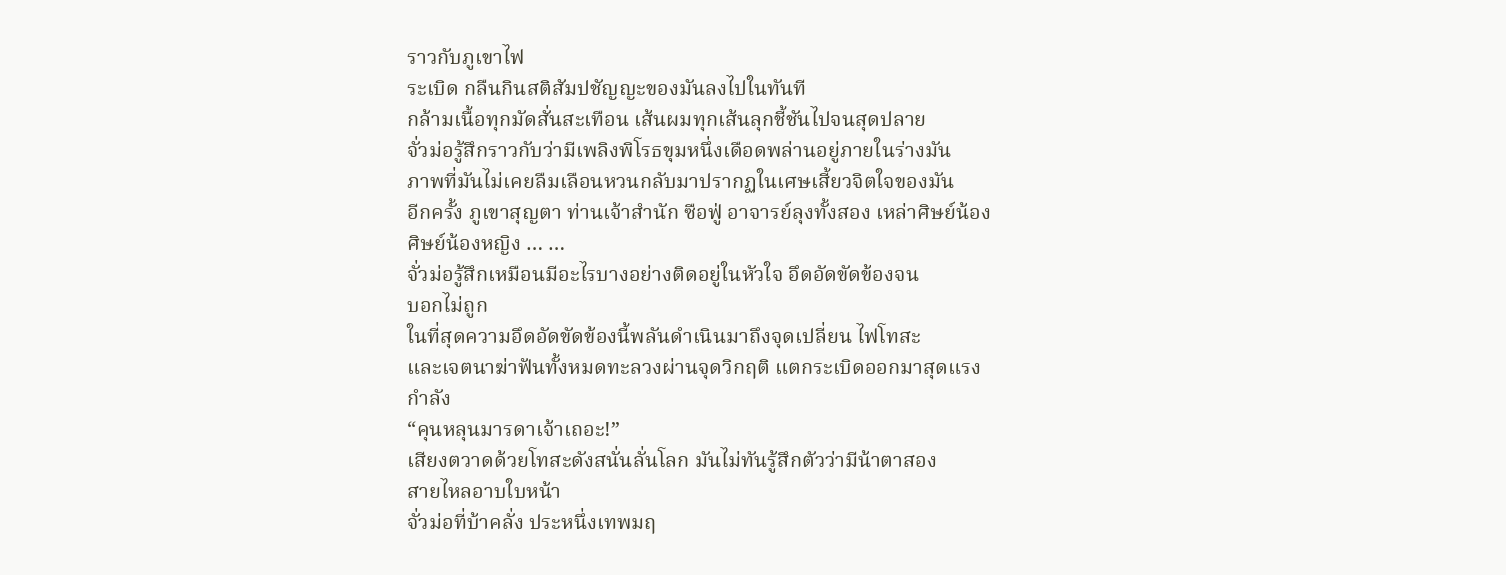ราวกับภูเขาไฟ
ระเบิด กลืนกินสติสัมปชัญญะของมันลงไปในทันที
กล้ามเนื้อทุกมัดสั่นสะเทือน เส้นผมทุกเส้นลุกชี้ชันไปจนสุดปลาย
จั่วม่อรู้สึกราวกับว่ามีเพลิงพิโรธขุมหนึ่งเดือดพล่านอยู่ภายในร่างมัน
ภาพที่มันไม่เคยลืมเลือนหวนกลับมาปรากฏในเศษเสี้ยวจิตใจของมัน
อีกครั้ง ภูเขาสุญตา ท่านเจ้าสำนัก ซือฟู่ อาจารย์ลุงทั้งสอง เหล่าศิษย์น้อง
ศิษย์น้องหญิง … …
จั่วม่อรู้สึกเหมือนมีอะไรบางอย่างติดอยู่ในหัวใจ อึดอัดขัดข้องจน
บอกไม่ถูก
ในที่สุดความอึดอัดขัดข้องนี้พลันดำเนินมาถึงจุดเปลี่ยน ไฟโทสะ
และเจตนาฆ่าฟันทั้งหมดทะลวงผ่านจุดวิกฤติ แตกระเบิดออกมาสุดแรง
กำลัง
“คุนหลุนมารดาเจ้าเถอะ!”
เสียงตวาดด้วยโทสะดังสนั่นลั่นโลก มันไม่ทันรู้สึกตัวว่ามีน้าตาสอง
สายไหลอาบใบหน้า
จั่วม่อที่บ้าคลั่ง ประหนึ่งเทพมฤ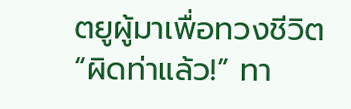ตยูผู้มาเพื่อทวงชีวิต
“ผิดท่าแล้ว!” ทา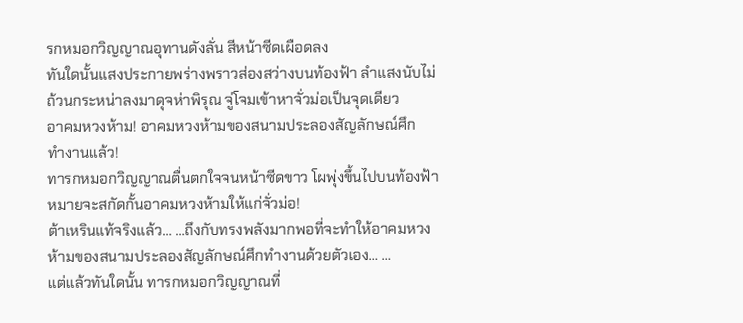รกหมอกวิญญาณอุทานดังลั่น สีหน้าซีดเผือดลง
ทันใดนั้นแสงประกายพร่างพราวส่องสว่างบนท้องฟ้า ลำแสงนับไม่
ถ้วนกระหน่าลงมาดุจห่าพิรุณ จู่โจมเข้าหาจั่วม่อเป็นจุดเดียว
อาคมหวงห้าม! อาคมหวงห้ามของสนามประลองสัญลักษณ์ศึก
ทำงานแล้ว!
ทารกหมอกวิญญาณตื่นตกใจจนหน้าซีดขาว โผพุ่งขึ้นไปบนท้องฟ้า
หมายจะสกัดกั้นอาคมหวงห้ามให้แก่จั่วม่อ!
ต้าเหรินแท้จริงแล้ว… …ถึงกับทรงพลังมากพอที่จะทำให้อาคมหวง
ห้ามของสนามประลองสัญลักษณ์ศึกทำงานด้วยตัวเอง… …
แต่แล้วทันใดนั้น ทารกหมอกวิญญาณที่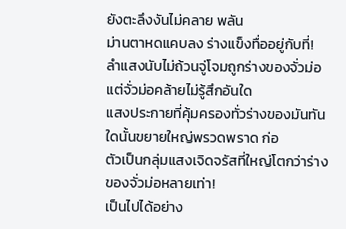ยังตะลึงงันไม่คลาย พลัน
ม่านตาหดแคบลง ร่างแข็งทื่ออยู่กับที่!
ลำแสงนับไม่ถ้วนจู่โจมถูกร่างของจั่วม่อ แต่จั่วม่อคล้ายไม่รู้สึกอันใด
แสงประกายที่คุ้มครองทั่วร่างของมันทันใดนั้นขยายใหญ่พรวดพราด ก่อ
ตัวเป็นกลุ่มแสงเจิดจรัสที่ใหญ่โตกว่าร่างของจั่วม่อหลายเท่า!
เป็นไปได้อย่าง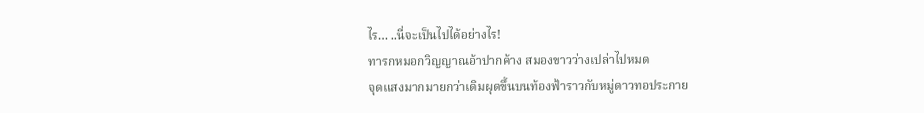ไร… ..นี่จะเป็นไปได้อย่างไร!
ทารกหมอกวิญญาณอ้าปากค้าง สมองขาวว่างเปล่าไปหมด
จุดแสงมากมายกว่าเดิมผุดขึ้นบนท้องฟ้าราวกับหมู่ดาวทอประกาย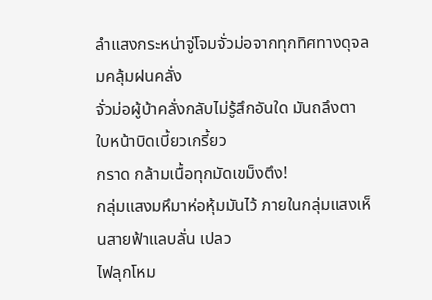ลำแสงกระหน่าจู่โจมจั่วม่อจากทุกทิศทางดุจลมคลุ้มฝนคลั่ง
จั่วม่อผู้บ้าคลั่งกลับไม่รู้สึกอันใด มันถลึงตา ใบหน้าบิดเบี้ยวเกรี้ยว
กราด กล้ามเนื้อทุกมัดเขม็งตึง!
กลุ่มแสงมหึมาห่อหุ้มมันไว้ ภายในกลุ่มแสงเห็นสายฟ้าแลบลั่น เปลว
ไฟลุกโหม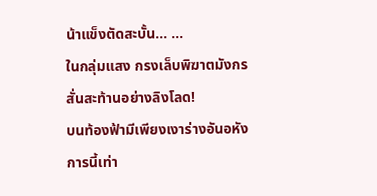น้าแข็งตัดสะบั้น… …
ในกลุ่มแสง กรงเล็บพิฆาตมังกรสั่นสะท้านอย่างลิงโลด!
บนท้องฟ้ามีเพียงเงาร่างอันอหังการนี้เท่า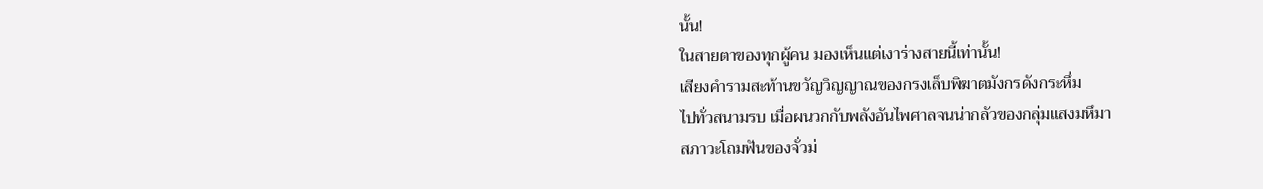นั้น!
ในสายตาของทุกผู้คน มองเห็นแต่เงาร่างสายนี้เท่านั้น!
เสียงคำรามสะท้านขวัญวิญญาณของกรงเล็บพิฆาตมังกรดังกระหึ่ม
ไปทั่วสนามรบ เมื่อผนวกกับพลังอันไพศาลจนน่ากลัวของกลุ่มแสงมหึมา
สภาวะโถมฟันของจั่วม่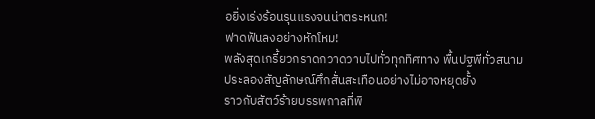อยิ่งเร่งร้อนรุนแรงจนน่าตระหนก!
ฟาดฟันลงอย่างหักโหม!
พลังสุดเกรี้ยวกราดกวาดวาบไปทั่วทุกทิศทาง พื้นปฐพีทั่วสนาม
ประลองสัญลักษณ์ศึกสั่นสะเทือนอย่างไม่อาจหยุดยั้ง
ราวกับสัตว์ร้ายบรรพกาลที่พิ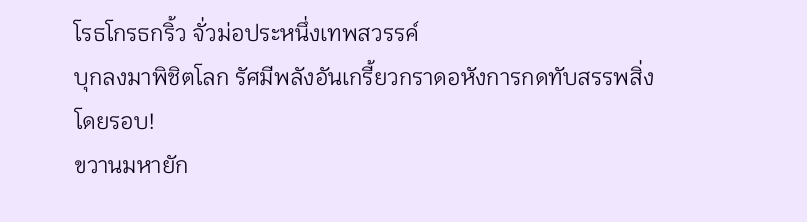โรธโกรธกริ้ว จั่วม่อประหนึ่งเทพสวรรค์
บุกลงมาพิชิตโลก รัศมีพลังอันเกรี้ยวกราดอหังการกดทับสรรพสิ่ง
โดยรอบ!
ขวานมหายัก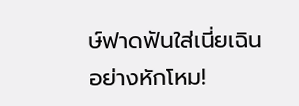ษ์ฟาดฟันใส่เนี่ยเฉินอย่างหักโหม!